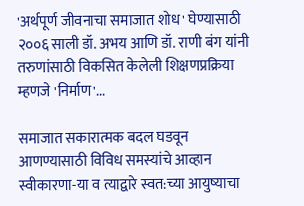'अर्थपूर्ण जीवनाचा समाजात शोध' घेण्यासाठी २००६ साली डॉ. अभय आणि डॉ. राणी बंग यांनी तरुणांसाठी विकसित केलेली शिक्षणप्रक्रिया म्हणजे 'निर्माण'...

समाजात सकारात्मक बदल घडवून आणण्यासाठी विविध समस्यांचे आव्हान स्वीकारणा-या व त्याद्वारे स्वत:च्या आयुष्याचा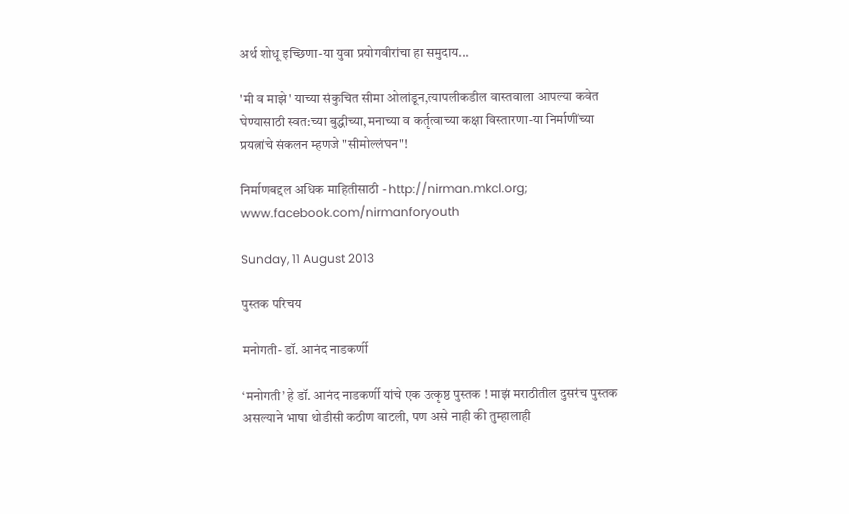अर्थ शोधू इच्छिणा-या युवा प्रयोगवीरांचा हा समुदाय...

'मी व माझे' याच्या संकुचित सीमा ओलांडून,त्यापलीकडील वास्तवाला आपल्या कवेत घेण्यासाठी स्वत:च्या बुद्धीच्या,मनाच्या व कर्तृत्वाच्या कक्षा विस्तारणा-या निर्माणींच्या प्रयत्नांचे संकलन म्हणजे "सीमोल्लंघन"!

निर्माणबद्दल अधिक माहितीसाठी - http://nirman.mkcl.org; www.facebook.com/nirmanforyouth

Sunday, 11 August 2013

पुस्तक परिचय

मनोगती- डॉ. आनंद नाडकर्णी

‘मनोगती’ हे डॉ. आनंद नाडकर्णी यांचे एक उत्कृष्ठ पुस्तक ! माझं मराठीतील दुसरंच पुस्तक असल्याने भाषा थोडीसी कठीण वाटली, पण असे नाही की तुम्हालाही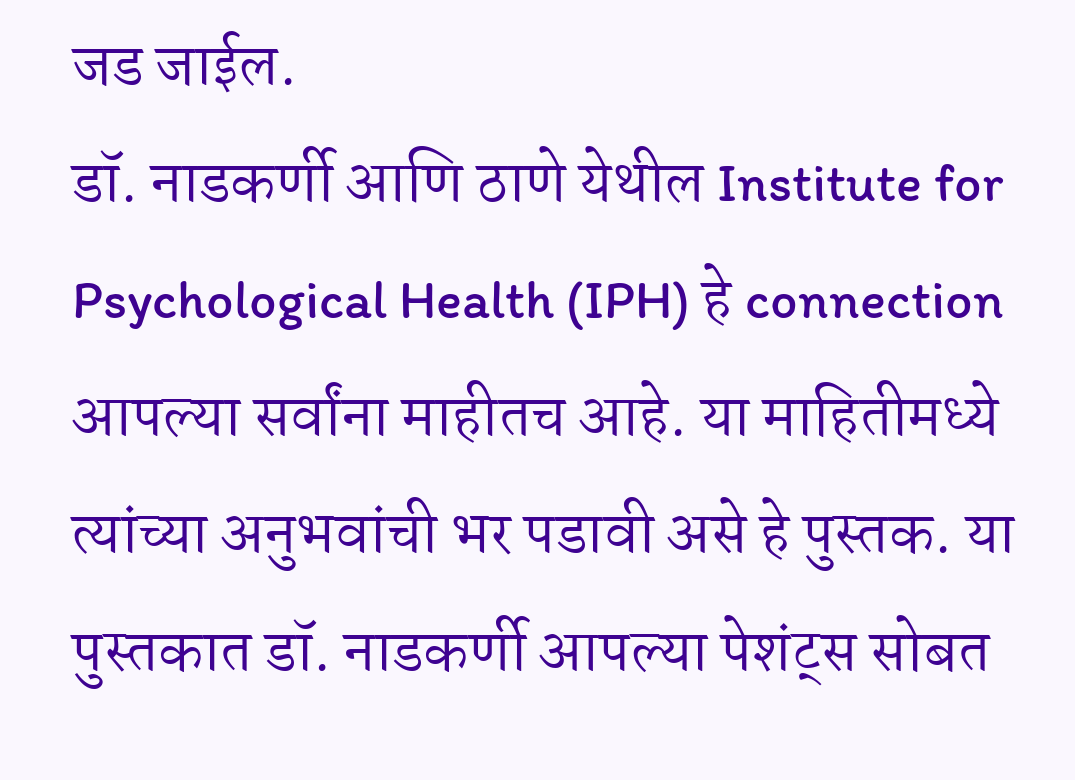जड जाईल.
डॉ. नाडकर्णी आणि ठाणे येथील Institute for Psychological Health (IPH) हे connection आपल्या सर्वांना माहीतच आहे. या माहितीमध्ये त्यांच्या अनुभवांची भर पडावी असे हे पुस्तक. या पुस्तकात डॉ. नाडकर्णी आपल्या पेशंट्स सोबत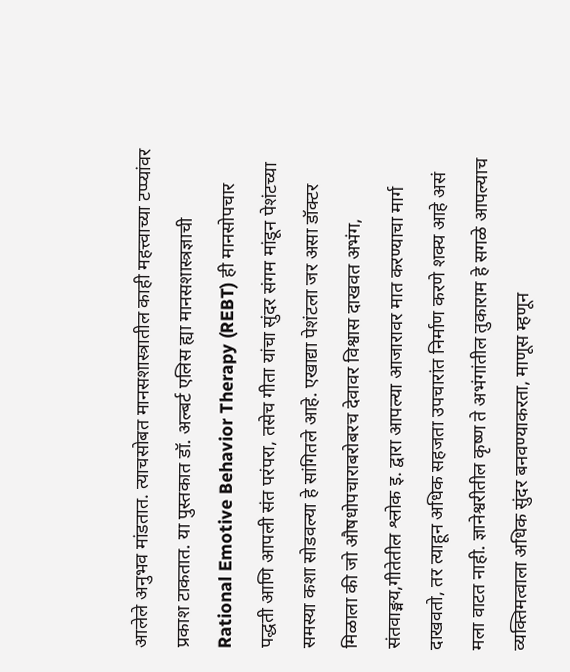आलेले अनुभव मांडतात. त्याचसोबत मानसशास्त्रातील काही महत्त्वाच्या टप्प्यांवर प्रकाश टाकतात. या पुस्तकात डॉ. अल्बर्ट एलिस ह्या मानसशास्त्रज्ञाची Rational Emotive Behavior Therapy (REBT) ही मानसोपचार पद्धती आणि आपली संत परंपरा, तसेच गीता यांचा सुंदर संगम मांडून पेशंटच्या समस्या कशा सोडवल्या हे सांगितले आहे. एखाद्या पेशंटला जर असा डॉक्टर मिळाला की जो औषधोपचाराबरोबरच देवावर विश्वास दाखवत अभंग, संतवाङ्मय,गीतेतील श्लोक इ. द्वारा आपल्या आजारावर मात करण्याचा मार्ग दाखवतो, तर त्याहून अधिक सहजता उपचारांत निर्माण करणे शक्य आहे असं मला वाटत नाही. ज्ञानेश्वरीतील कृष्ण ते अभंगांतील तुकाराम हे सगळे आपल्याच व्यक्तिमत्वाला अधिक सुंदर बनवण्याकरता, माणूस म्हणून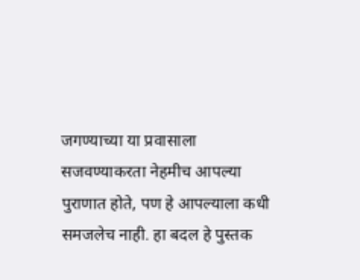जगण्याच्या या प्रवासाला सजवण्याकरता नेहमीच आपल्या पुराणात होते, पण हे आपल्याला कधी समजलेच नाही. हा बदल हे पुस्तक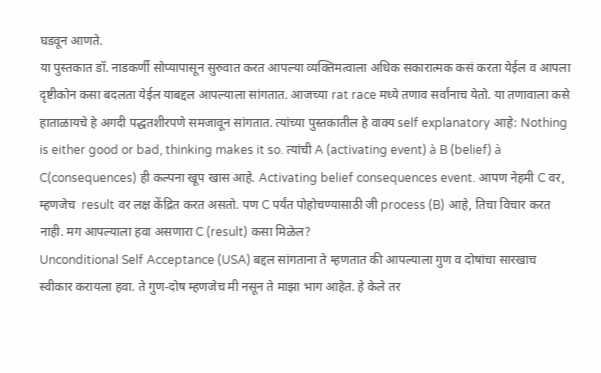घडवून आणते.
या पुस्तकात डॉ. नाडकर्णी सोप्यापासून सुरुवात करत आपल्या व्यक्तिमत्वाला अधिक सकारात्मक कसं करता येईल व आपला दृष्टीकोन कसा बदलता येईल याबद्दल आपल्याला सांगतात. आजच्या rat race मध्ये तणाव सर्वांनाच येतो. या तणावाला कसे हाताळायचे हे अगदी पद्धतशीरपणे समजावून सांगतात. त्यांच्या पुस्तकातील हे वाक्य self explanatory आहे: Nothing is either good or bad, thinking makes it so. त्यांची A (activating event) à B (belief) à C(consequences) ही कल्पना खूप खास आहे. Activating belief consequences event. आपण नेहमी C वर, म्हणजेच  result वर लक्ष केंद्रित करत असतो. पण C पर्यंत पोहोचण्यासाठी जी process (B) आहे, तिचा विचार करत नाही. मग आपल्याला हवा असणारा C (result) कसा मिळेल?
Unconditional Self Acceptance (USA) बद्दल सांगताना ते म्हणतात की आपल्याला गुण व दोषांचा सारखाच स्वीकार करायला हवा. ते गुण-दोष म्हणजेच मी नसून ते माझा भाग आहेत. हे केले तर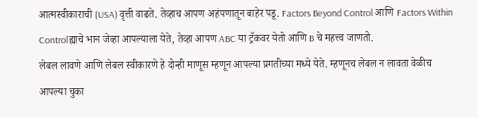आत्मस्वीकाराची (USA) वृत्ती वाढते. तेव्हाच आपण अहंपणातून बाहेर पडू. Factors Beyond Control आणि Factors Within Controlह्याचे भान जेव्हा आपल्याला येते, तेव्हा आपण ABC या ट्रॅकवर येतो आणि B चे महत्त्व जाणतो.
लेबल लावणे आणि लेबल स्वीकारणे हे दोन्ही माणूस म्हणून आपल्या प्रगतीच्या मध्ये येते. म्हणूनच लेबल न लावता वेळीच आपल्या चुका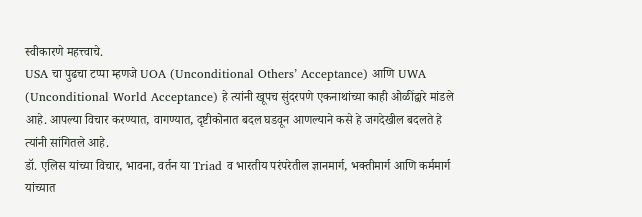स्वीकारणे महत्त्वाचे.
USA चा पुढचा टप्पा म्हणजे UOA (Unconditional Others’ Acceptance) आणि UWA (Unconditional World Acceptance) हे त्यांनी खूपच सुंदरपणे एकनाथांच्या काही ओळींद्वारे मांडले आहे. आपल्या विचार करण्यात, वागण्यात, दृष्टीकोनात बदल घडवून आणल्याने कसे हे जगदेखील बदलते हे त्यांनी सांगितले आहे.
डॉ. एलिस यांच्या विचार, भावना, वर्तन या Triad व भारतीय परंपरेतील ज्ञानमार्ग, भक्तीमार्ग आणि कर्ममार्ग यांच्यात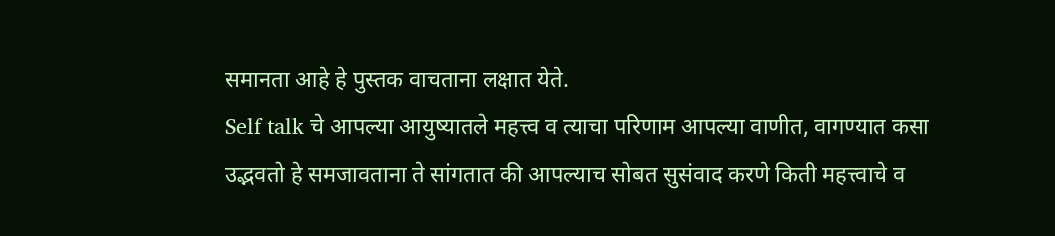समानता आहे हे पुस्तक वाचताना लक्षात येते.
Self talk चे आपल्या आयुष्यातले महत्त्व व त्याचा परिणाम आपल्या वाणीत, वागण्यात कसा उद्भवतो हे समजावताना ते सांगतात की आपल्याच सोबत सुसंवाद करणे किती महत्त्वाचे व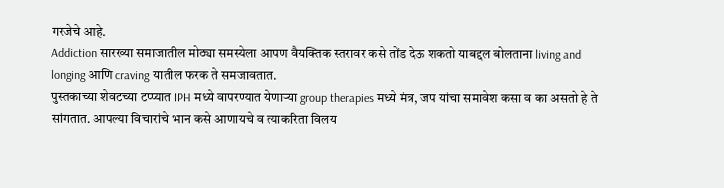गरजेचे आहे.
Addiction सारख्या समाजातील मोठ्या समस्येला आपण वैयक्तिक स्तरावर कसे तोंड देऊ शकतो याबद्दल बोलताना living and longing आणि craving यातील फरक ते समजावतात.
पुस्तकाच्या शेवटच्या टप्प्यात IPH मध्ये वापरण्यात येणाऱ्या group therapies मध्ये मंत्र, जप यांचा समावेश कसा व का असतो हे ते सांगतात. आपल्या विचारांचे भान कसे आणायचे व त्याकरिता विलय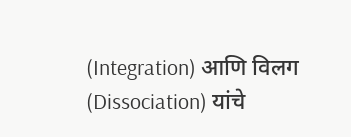(Integration) आणि विलग (Dissociation) यांचे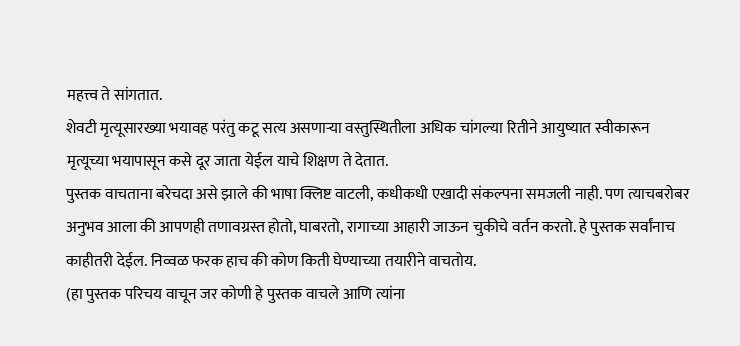महत्त्व ते सांगतात.
शेवटी मृत्यूसारख्या भयावह परंतु कटू सत्य असणाऱ्या वस्तुस्थितीला अधिक चांगल्या रितीने आयुष्यात स्वीकारून मृत्यूच्या भयापासून कसे दूर जाता येईल याचे शिक्षण ते देतात.
पुस्तक वाचताना बरेचदा असे झाले की भाषा क्लिष्ट वाटली, कधीकधी एखादी संकल्पना समजली नाही. पण त्याचबरोबर अनुभव आला की आपणही तणावग्रस्त होतो, घाबरतो, रागाच्या आहारी जाऊन चुकीचे वर्तन करतो. हे पुस्तक सर्वांनाच काहीतरी देईल. निव्वळ फरक हाच की कोण किती घेण्याच्या तयारीने वाचतोय.
(हा पुस्तक परिचय वाचून जर कोणी हे पुस्तक वाचले आणि त्यांना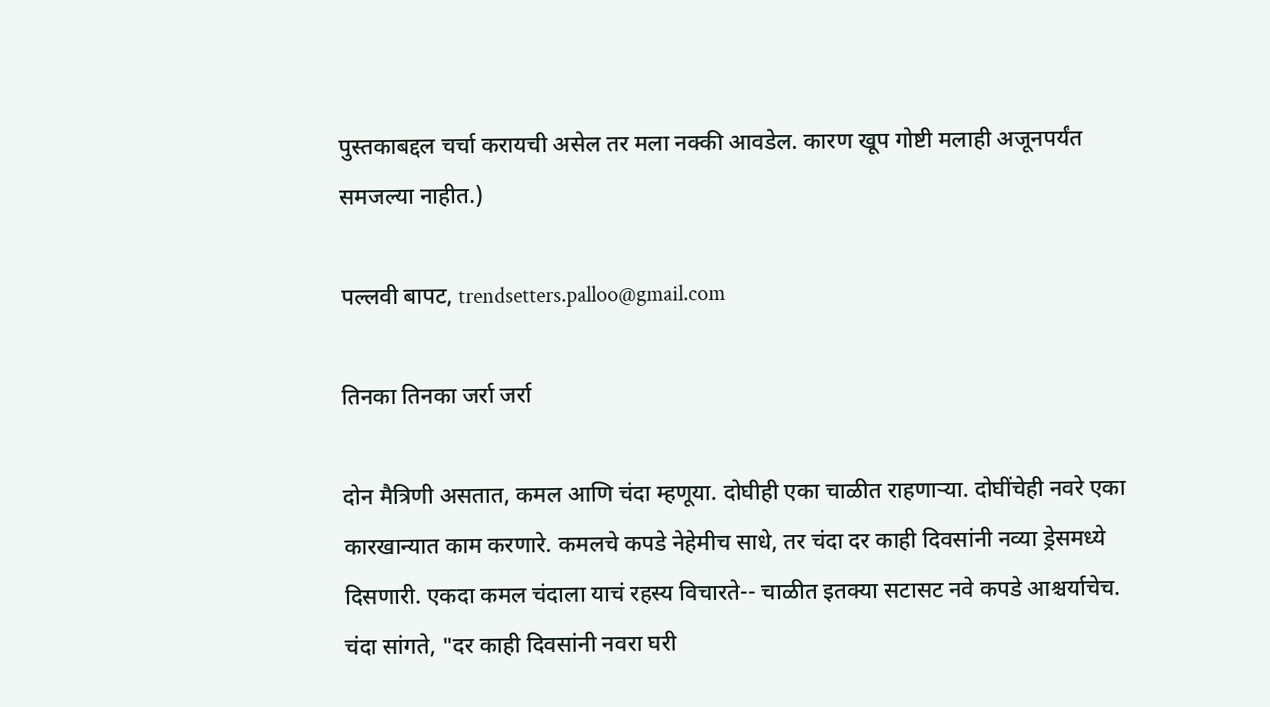पुस्तकाबद्दल चर्चा करायची असेल तर मला नक्की आवडेल. कारण खूप गोष्टी मलाही अजूनपर्यंत समजल्या नाहीत.)

पल्लवी बापट, trendsetters.palloo@gmail.com

तिनका तिनका जर्रा जर्रा

दोन मैत्रिणी असतात, कमल आणि चंदा म्हणूया. दोघीही एका चाळीत राहणाऱ्या. दोघींचेही नवरे एका कारखान्यात काम करणारे. कमलचे कपडे नेहेमीच साधे, तर चंदा दर काही दिवसांनी नव्या ड्रेसमध्ये दिसणारी. एकदा कमल चंदाला याचं रहस्य विचारते-- चाळीत इतक्या सटासट नवे कपडे आश्चर्याचेच.
चंदा सांगते, "दर काही दिवसांनी नवरा घरी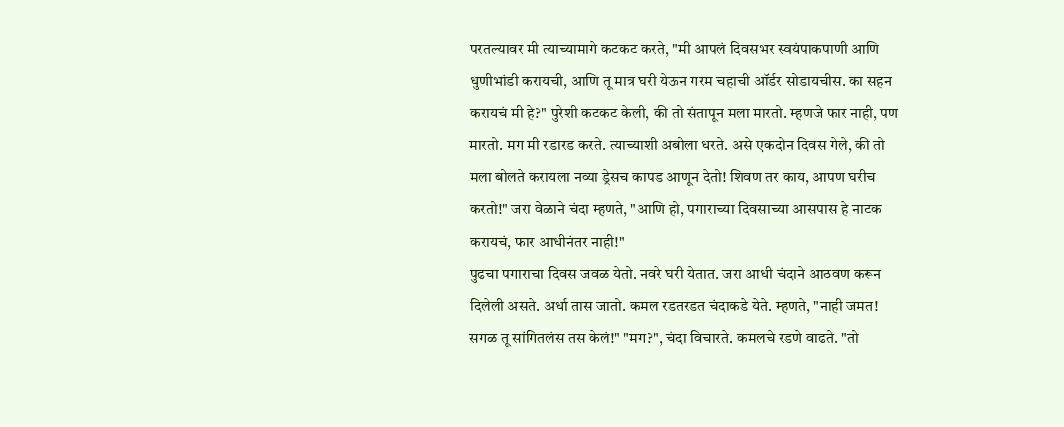परतल्यावर मी त्याच्यामागे कटकट करते, "मी आपलं दिवसभर स्वयंपाकपाणी आणि धुणीभांडी करायची, आणि तू मात्र घरी येऊन गरम चहाची ऑर्डर सोडायचीस. का सहन करायचं मी हे?" पुरेशी कटकट केली, की तो संतापून मला मारतो. म्हणजे फार नाही, पण मारतो. मग मी रडारड करते. त्याच्याशी अबोला धरते. असे एकदोन दिवस गेले, की तो मला बोलते करायला नव्या ड्रेसच कापड आणून देतो! शिवण तर काय, आपण घरीच करतो!" जरा वेळाने चंदा म्हणते, "आणि हो, पगाराच्या दिवसाच्या आसपास हे नाटक करायचं, फार आधीनंतर नाही!"
पुढचा पगाराचा दिवस जवळ येतो. नवरे घरी येतात. जरा आधी चंदाने आठवण करून दिलेली असते. अर्धा तास जातो. कमल रडतरडत चंदाकडे येते. म्हणते, "नाही जमत! सगळ तू सांगितलंस तस केलं!" "मग?", चंदा विचारते. कमलचे रडणे वाढते. "तो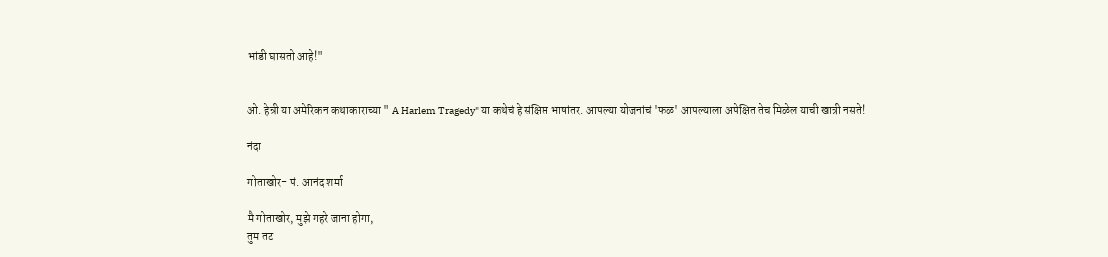भांडी घासतो आहे!"


ओ. हेन्री या अमेरिकन कथाकाराच्या " A Harlem Tragedy" या कथेचं हे संक्षिप्त भाषांतर. आपल्या योजनांचं 'फळ' आपल्याला अपेक्षित तेच मिळेल याची खात्री नसते!

नंदा

गोताखोर- पं. आनंद शर्मा

मै गोताखोर, मुझे गहरे जाना होगा,
तुम तट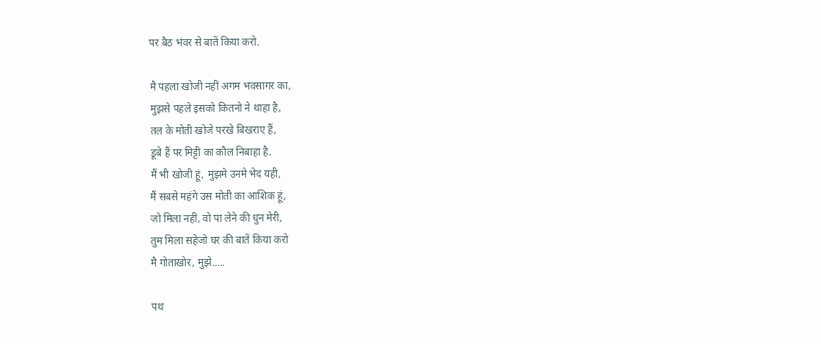पर बैठ भंवर से बातें किया करो.

मै पहला खोजी नहीं अगम भवसागर का,
मुझसे पहले इसको कितनो ने थाहा है,
तल के मोती खोजे परखे बिखराए हैं,
डूबे हैं पर मिट्टी का कौल निबाहा है.
मैं भी खोजी हूं, मुझमे उनमे भेद यही,
मैं सबसे महंगे उस मोती का आशिक हूं,
जो मिला नहीं, वो पा लेने की धुन मेरी,
तुम मिला सहेजो घर की बातें किया करो
मै गोताखोर, मुझे…..

पथ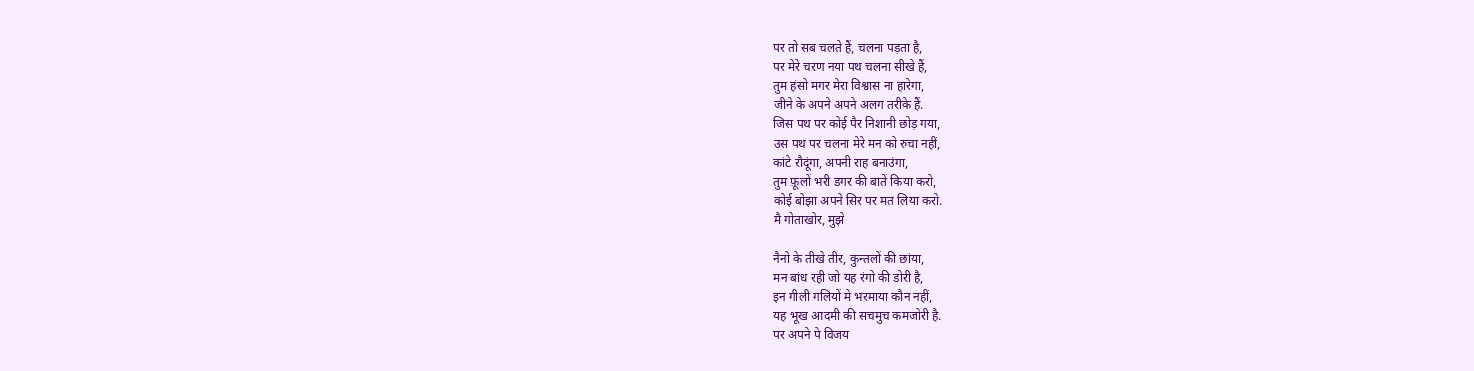पर तो सब चलते हैं, चलना पड़ता है,
पर मेरे चरण नया पथ चलना सीखे हैं,
तुम हंसो मगर मेरा विश्वास ना हारेगा,
जीने के अपने अपने अलग तरीके हैं.
जिस पथ पर कोई पैर निशानी छोड़ गया,
उस पथ पर चलना मेरे मन को रुचा नहीं,
कांटे रौदूंगा, अपनी राह बनाउंगा,
तुम फ़ूलों भरी डगर की बातें किया करो,
कोई बोझा अपने सिर पर मत लिया करो.
मै गोताखोर, मुझे

नैनो के तीखे तीर, कुन्तलों की छांया,
मन बांध रही जो यह रंगो की डोरी है,
इन गीली गलियों मे भरमाया कौन नहीं,
यह भूख आदमी की सचमुच कमजोरी है.
पर अपने पे विजय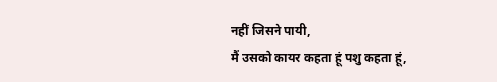नहीं जिसने पायी,
मैं उसको कायर कहता हूं पशु कहता हूं,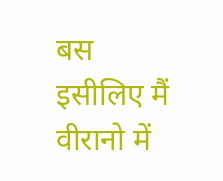बस इसीलिए मैं वीरानो में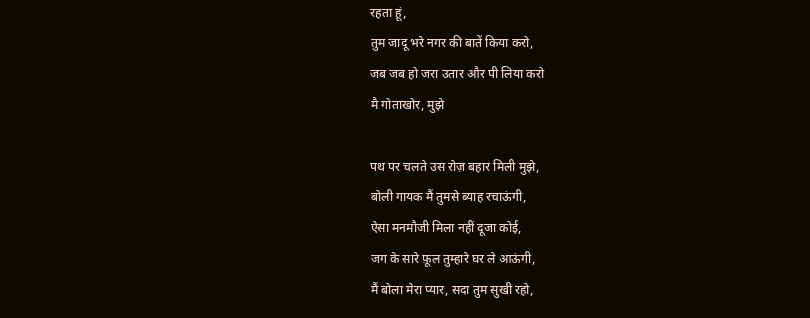रहता हूं,
तुम जादू भरे नगर की बातें किया करो,
जब जब हो जरा उतार और पी लिया करो
मै गोताखोर, मुझे

पथ पर चलते उस रोज़ बहार मिली मुझे,
बोली गायक मैं तुमसे ब्याह रचाऊंगी,
ऐसा मनमौजी मिला नहीं दूजा कोई,
जग के सारे फ़ूल तुम्हारे घर ले आऊंगी,
मैं बोला मेरा प्यार, सदा तुम सुखी रहो,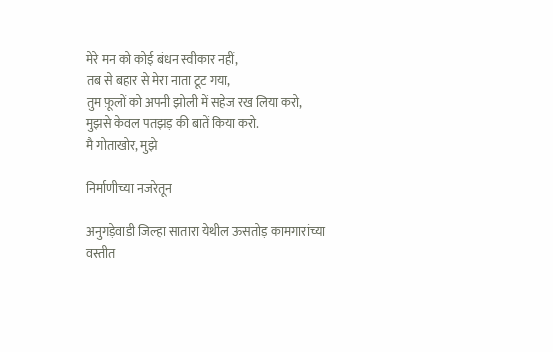मेरे मन को कोई बंधन स्वीकार नहीं,
तब से बहार से मेरा नाता टूट गया,
तुम फ़ूलों को अपनी झोली में सहेज रख लिया करो,
मुझसे केवल पतझड़ की बातें किया करो.
मै गोताखोर, मुझे

निर्माणीच्या नजरेतून

अनुगड़ेवाडी जिल्हा सातारा येथील ऊसतोड़ कामगारांच्या वस्तीत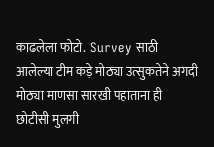काढलेला फोटो.  Survey साठी  आलेल्या टीम कड़े मोठ्या उत्सुकतेने अगदी मोठ्या माणसा सारखी पहाताना ही छोटीसी मुलगी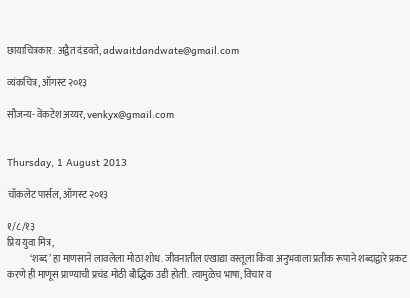छायाचित्रकार: अद्वैत दंडवते, adwaitdandwate@gmail.com

व्यंकचित्र, ऑगस्ट २०१३

सौजन्य- वेंकटेश अय्यर, venkyx@gmail.com


Thursday, 1 August 2013

चॉकलेट पार्सल, ऑगस्ट २०१३

१/८/१३
प्रिय युवा मित्र,
            ‘शब्द’ हा माणसाने लावलेला मोठा शोध. जीवनातील एखाद्या वस्तूला किंवा अनुभवाला प्रतीक रूपाने शब्दाद्वारे प्रकट करणे ही माणूस प्राण्याची प्रचंड मोठी बौद्धिक उडी होती. त्यामुळेच भाषा, विचार व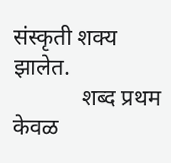संस्कृती शक्य झालेत.
            शब्द प्रथम केवळ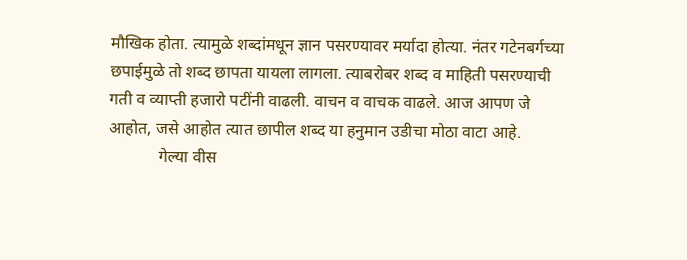मौखिक होता. त्यामुळे शब्दांमधून ज्ञान पसरण्यावर मर्यादा होत्या. नंतर गटेनबर्गच्या छपाईमुळे तो शब्द छापता यायला लागला. त्याबरोबर शब्द व माहिती पसरण्याची गती व व्याप्ती हजारो पटींनी वाढली. वाचन व वाचक वाढले. आज आपण जे आहोत, जसे आहोत त्यात छापील शब्द या हनुमान उडीचा मोठा वाटा आहे.
            गेल्या वीस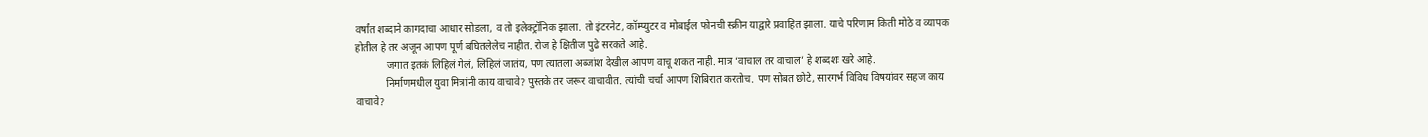वर्षांत शब्दाने कागदाचा आधार सोडला, व तो इलेक्ट्रॉनिक झाला. तो इंटरनेट, कॉम्प्युटर व मोबाईल फोनची स्क्रीन याद्वारे प्रवाहित झाला. याचे परिणाम किती मोठे व व्यापक होतील हे तर अजून आपण पूर्ण बघितलेलेच नाहीत. रोज हे क्षितीज पुढे सरकते आहे.
            जगात इतकं लिहिलं गेलं, लिहिलं जातंय, पण त्यातला अब्जांश देखील आपण वाचू शकत नाही. मात्र ‘वाचाल तर वाचाल’ हे शब्दशः खरे आहे.
            निर्माणमधील युवा मित्रांनी काय वाचावे? पुस्तके तर जरूर वाचावीत. त्यांची चर्चा आपण शिबिरात करतोच. पण सोबत छोटे, सारगर्भ विविध विषयांवर सहज काय वाचावे?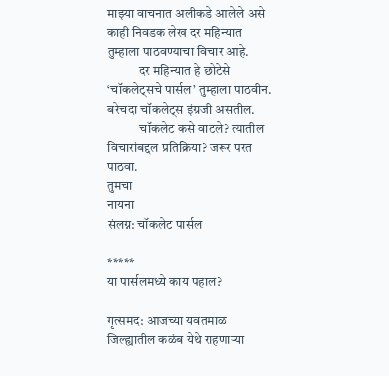माझ्या वाचनात अलीकडे आलेले असे काही निवडक लेख दर महिन्यात तुम्हाला पाठवण्याचा विचार आहे.
            दर महिन्यात हे छोटेसे ‘चॉकलेट्सचे पार्सल’ तुम्हाला पाठवीन. बरेचदा चॉकलेट्स इंग्रजी असतील.
            चॉकलेट कसे वाटले? त्यातील विचारांबद्दल प्रतिक्रिया? जरूर परत पाठवा.
तुमचा
नायना
संलग्न: चॉकलेट पार्सल

*****
या पार्सलमध्ये काय पहाल?

गृत्समद: आजच्या यवतमाळ जिल्ह्यातील कळंब येथे राहणाऱ्या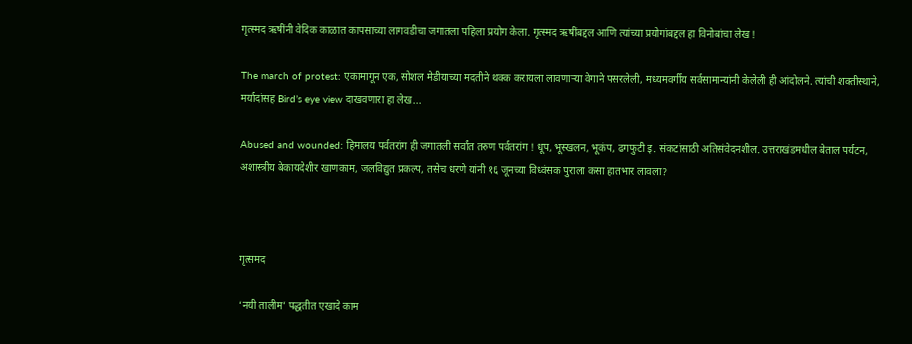गृत्स्मद ऋषींनी वेदिक काळात कापसाच्या लागवडीचा जगातला पहिला प्रयोग केला. गृत्स्मद ऋषींबद्दल आणि त्यांच्या प्रयोगांबद्दल हा विनोबांचा लेख !

The march of protest: एकामागून एक, सोशल मेडीयाच्या मदतीने थक्क करायला लावणाऱ्या वेगाने पसरलेली, मध्यमवर्गीय सर्वसामान्यांनी केलेली ही आंदोलने. त्यांची शक्तीस्थाने, मर्यादांसह Bird’s eye view दाखवणारा हा लेख...

Abused and wounded: हिमालय पर्वतरांग ही जगातली सर्वांत तरुण पर्वतरांग ! धूप, भूस्खलन, भूकंप, ढगफुटी इ. संकटांसाठी अतिसंवेदनशील. उत्तराखंडमधील बेताल पर्यटन, अशास्त्रीय बेकायदेशीर खाणकाम, जलविद्युत प्रकल्प, तसेच धरणे यांनी १६ जूनच्या विध्वंसक पुराला कसा हातभार लावला?



गृत्समद

‘नयी तालीम’ पद्धतीत एखादे काम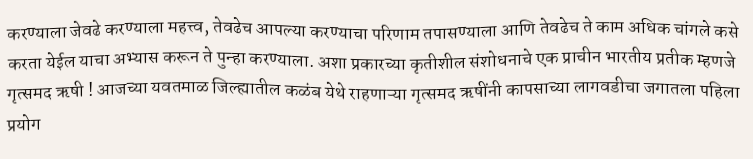करण्याला जेवढे करण्याला महत्त्व, तेवढेच आपल्या करण्याचा परिणाम तपासण्याला आणि तेवढेच ते काम अधिक चांगले कसे करता येईल याचा अभ्यास करून ते पुन्हा करण्याला. अशा प्रकारच्या कृतीशील संशोधनाचे एक प्राचीन भारतीय प्रतीक म्हणजे गृत्समद ऋषी ! आजच्या यवतमाळ जिल्ह्यातील कळंब येथे राहणाऱ्या गृत्समद ऋषींनी कापसाच्या लागवडीचा जगातला पहिला प्रयोग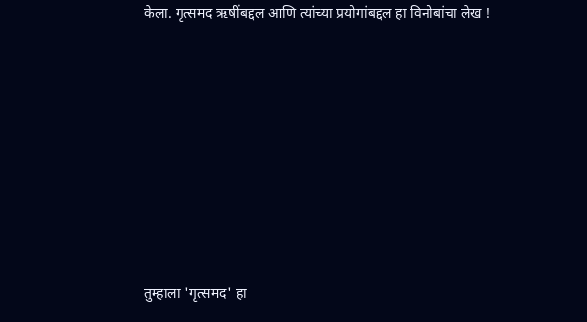केला. गृत्समद ऋषींबद्दल आणि त्यांच्या प्रयोगांबद्दल हा विनोबांचा लेख !









तुम्हाला 'गृत्समद' हा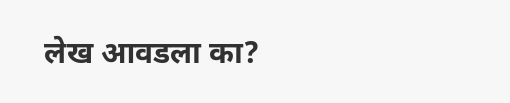लेख आवडला का?